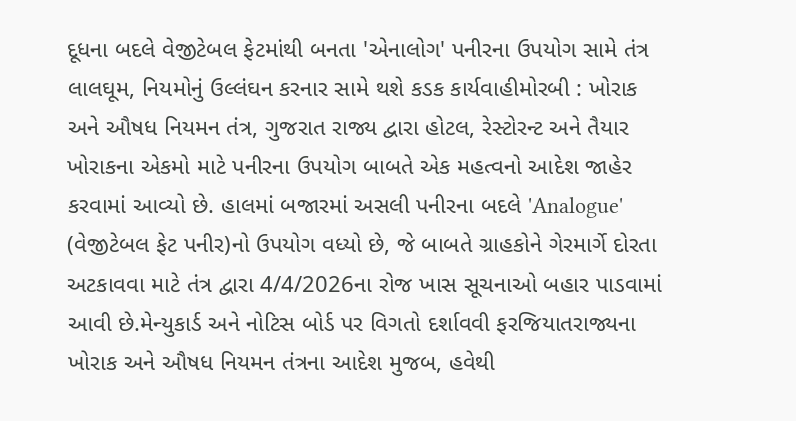દૂધના બદલે વેજીટેબલ ફેટમાંથી બનતા 'એનાલોગ' પનીરના ઉપયોગ સામે તંત્ર લાલઘૂમ, નિયમોનું ઉલ્લંઘન કરનાર સામે થશે કડક કાર્યવાહીમોરબી : ખોરાક અને ઔષધ નિયમન તંત્ર, ગુજરાત રાજ્ય દ્વારા હોટલ, રેસ્ટોરન્ટ અને તૈયાર ખોરાકના એકમો માટે પનીરના ઉપયોગ બાબતે એક મહત્વનો આદેશ જાહેર કરવામાં આવ્યો છે. હાલમાં બજારમાં અસલી પનીરના બદલે 'Analogue' (વેજીટેબલ ફેટ પનીર)નો ઉપયોગ વધ્યો છે, જે બાબતે ગ્રાહકોને ગેરમાર્ગે દોરતા અટકાવવા માટે તંત્ર દ્વારા 4/4/2026ના રોજ ખાસ સૂચનાઓ બહાર પાડવામાં આવી છે.મેન્યુકાર્ડ અને નોટિસ બોર્ડ પર વિગતો દર્શાવવી ફરજિયાતરાજ્યના ખોરાક અને ઔષધ નિયમન તંત્રના આદેશ મુજબ, હવેથી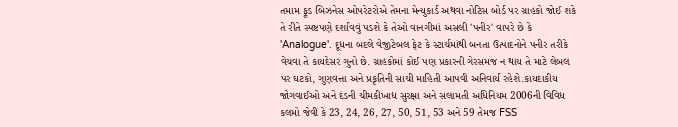તમામ ફૂડ બિઝનેસ ઓપરેટરોએ તેમના મેન્યુકાર્ડ અથવા નોટિસ બોર્ડ પર ગ્રાહકો જોઈ શકે તે રીતે સ્પષ્ટપણે દર્શાવવું પડશે કે તેઓ વાનગીમાં અસલી 'પનીર' વાપરે છે કે 'Analogue'. દૂધના બદલે વેજીટેબલ ફેટ કે સ્ટાર્ચમાંથી બનતા ઉત્પાદનોને પનીર તરીકે વેચવા તે કાયદેસર ગુનો છે. ગ્રાહકોમાં કોઈ પણ પ્રકારની ગેરસમજ ન થાય તે માટે લેબલ પર ઘટકો, ગુણવત્તા અને પ્રકૃતિની સાચી માહિતી આપવી અનિવાર્ય રહેશે.કાયદાકીય જોગવાઈઓ અને દંડની ચીમકીખાદ્ય સુરક્ષા અને સલામતી અધિનિયમ 2006ની વિવિધ કલમો જેવી કે 23, 24, 26, 27, 50, 51, 53 અને 59 તેમજ FSS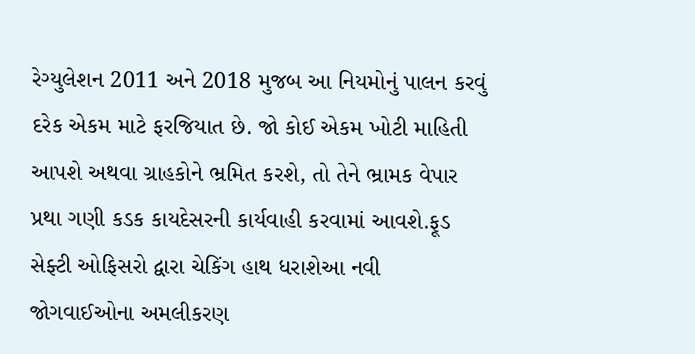રેગ્યુલેશન 2011 અને 2018 મુજબ આ નિયમોનું પાલન કરવું દરેક એકમ માટે ફરજિયાત છે. જો કોઈ એકમ ખોટી માહિતી આપશે અથવા ગ્રાહકોને ભ્રમિત કરશે, તો તેને ભ્રામક વેપાર પ્રથા ગણી કડક કાયદેસરની કાર્યવાહી કરવામાં આવશે.ફૂડ સેફ્ટી ઓફિસરો દ્વારા ચેકિંગ હાથ ધરાશેઆ નવી જોગવાઈઓના અમલીકરણ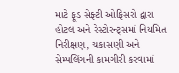માટે ફૂડ સેફ્ટી ઓફિસરો દ્વારા હોટલ અને રેસ્ટોરન્ટ્સમાં નિયમિત નિરીક્ષણ, ચકાસણી અને સેમ્પલિંગની કામગીરી કરવામાં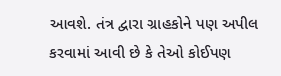આવશે. તંત્ર દ્વારા ગ્રાહકોને પણ અપીલ કરવામાં આવી છે કે તેઓ કોઈપણ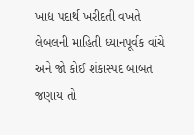ખાદ્ય પદાર્થ ખરીદતી વખતે લેબલની માહિતી ધ્યાનપૂર્વક વાંચે અને જો કોઈ શંકાસ્પદ બાબત જણાય તો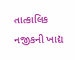તાત્કાલિક નજીકની ખાદ્ય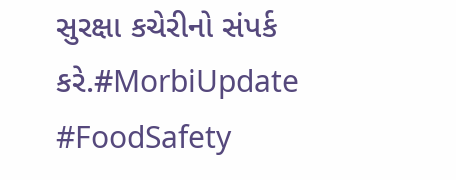સુરક્ષા કચેરીનો સંપર્ક કરે.#MorbiUpdate #FoodSafety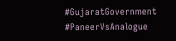#GujaratGovernment #PaneerVsAnalogue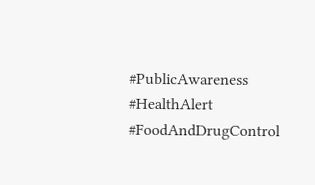#PublicAwareness #HealthAlert #FoodAndDrugControl